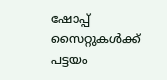ഷോപ്പ് സൈറ്റുകൾക്ക് പട്ടയം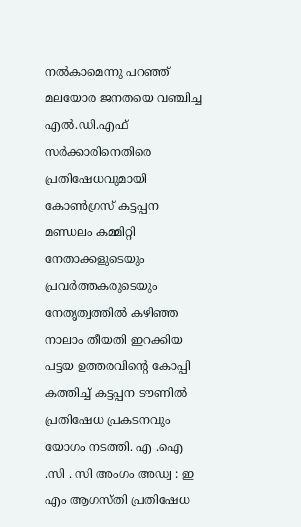നൽകാമെന്നു പറഞ്ഞ് മലയോര ജനതയെ വഞ്ചിച്ച എൽ.ഡി.എഫ് സർക്കാരിനെതിരെ പ്രതിഷേധവുമായി കോൺഗ്രസ് കട്ടപ്പന മണ്ഡലം കമ്മിറ്റി നേതാക്കളുടെയും പ്രവർത്തകരുടെയും നേതൃത്വത്തിൽ കഴിഞ്ഞ നാലാം തീയതി ഇറക്കിയ പട്ടയ ഉത്തരവിൻ്റെ കോപ്പി കത്തിച്ച് കട്ടപ്പന ടൗണിൽ പ്രതിഷേധ പ്രകടനവും യോഗം നടത്തി. എ .ഐ .സി . സി അംഗം അഡ്വ : ഇ എം ആഗസ്തി പ്രതിഷേധ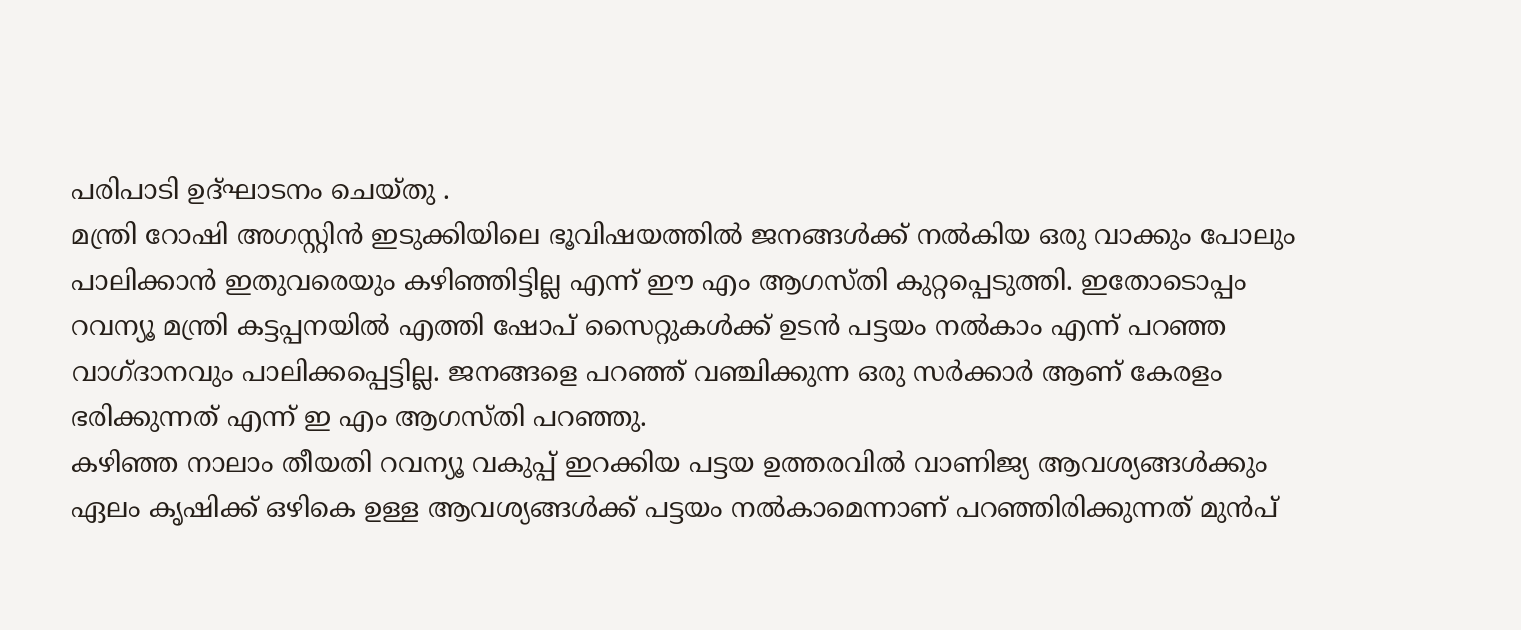പരിപാടി ഉദ്ഘാടനം ചെയ്തു .
മന്ത്രി റോഷി അഗസ്റ്റിൻ ഇടുക്കിയിലെ ഭൂവിഷയത്തിൽ ജനങ്ങൾക്ക് നൽകിയ ഒരു വാക്കും പോലും പാലിക്കാൻ ഇതുവരെയും കഴിഞ്ഞിട്ടില്ല എന്ന് ഈ എം ആഗസ്തി കുറ്റപ്പെടുത്തി. ഇതോടൊപ്പം റവന്യൂ മന്ത്രി കട്ടപ്പനയിൽ എത്തി ഷോപ് സൈറ്റുകൾക്ക് ഉടൻ പട്ടയം നൽകാം എന്ന് പറഞ്ഞ വാഗ്ദാനവും പാലിക്കപ്പെട്ടില്ല. ജനങ്ങളെ പറഞ്ഞ് വഞ്ചിക്കുന്ന ഒരു സർക്കാർ ആണ് കേരളം ഭരിക്കുന്നത് എന്ന് ഇ എം ആഗസ്തി പറഞ്ഞു.
കഴിഞ്ഞ നാലാം തീയതി റവന്യൂ വകുപ്പ് ഇറക്കിയ പട്ടയ ഉത്തരവിൽ വാണിജ്യ ആവശ്യങ്ങൾക്കും ഏലം കൃഷിക്ക് ഒഴികെ ഉള്ള ആവശ്യങ്ങൾക്ക് പട്ടയം നൽകാമെന്നാണ് പറഞ്ഞിരിക്കുന്നത് മുൻപ്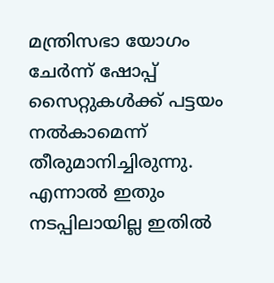മന്ത്രിസഭാ യോഗം ചേർന്ന് ഷോപ്പ് സൈറ്റുകൾക്ക് പട്ടയം നൽകാമെന്ന് തീരുമാനിച്ചിരുന്നു. എന്നാൽ ഇതും നടപ്പിലായില്ല ഇതിൽ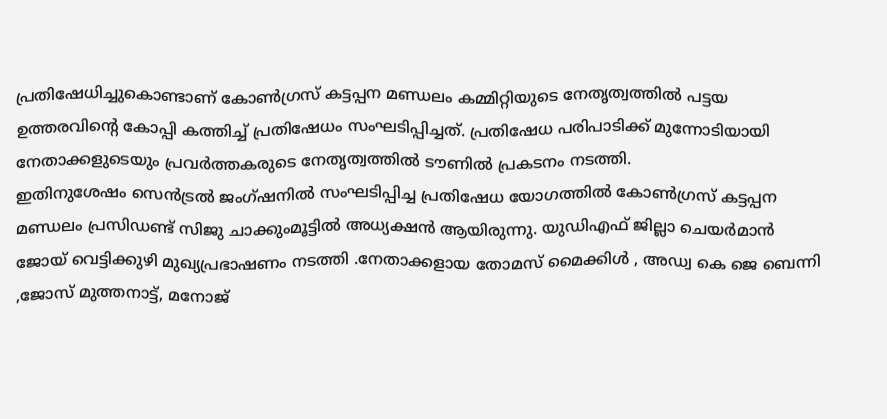പ്രതിഷേധിച്ചുകൊണ്ടാണ് കോൺഗ്രസ് കട്ടപ്പന മണ്ഡലം കമ്മിറ്റിയുടെ നേതൃത്വത്തിൽ പട്ടയ ഉത്തരവിന്റെ കോപ്പി കത്തിച്ച് പ്രതിഷേധം സംഘടിപ്പിച്ചത്. പ്രതിഷേധ പരിപാടിക്ക് മുന്നോടിയായി നേതാക്കളുടെയും പ്രവർത്തകരുടെ നേതൃത്വത്തിൽ ടൗണിൽ പ്രകടനം നടത്തി.
ഇതിനുശേഷം സെൻട്രൽ ജംഗ്ഷനിൽ സംഘടിപ്പിച്ച പ്രതിഷേധ യോഗത്തിൽ കോൺഗ്രസ് കട്ടപ്പന മണ്ഡലം പ്രസിഡണ്ട് സിജു ചാക്കുംമൂട്ടിൽ അധ്യക്ഷൻ ആയിരുന്നു. യുഡിഎഫ് ജില്ലാ ചെയർമാൻ ജോയ് വെട്ടിക്കുഴി മുഖ്യപ്രഭാഷണം നടത്തി .നേതാക്കളായ തോമസ് മൈക്കിൾ , അഡ്വ കെ ജെ ബെന്നി ,ജോസ് മുത്തനാട്ട്, മനോജ്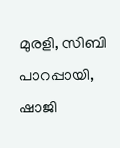മുരളി, സിബി പാറപ്പായി, ഷാജി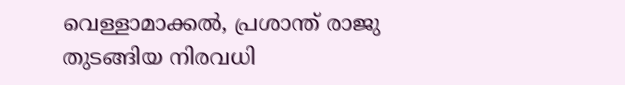വെള്ളാമാക്കൽ, പ്രശാന്ത് രാജു തുടങ്ങിയ നിരവധി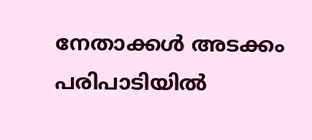നേതാക്കൾ അടക്കം പരിപാടിയിൽ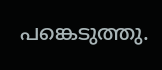പങ്കെടുത്തു.